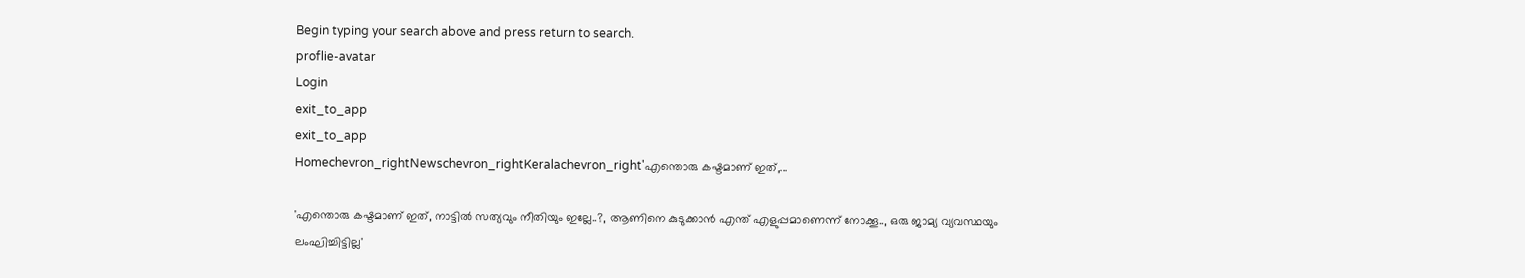Begin typing your search above and press return to search.
proflie-avatar
Login
exit_to_app
exit_to_app
Homechevron_rightNewschevron_rightKeralachevron_right'എന്തൊരു കഷ്ടമാണ് ഇത്,...

'എന്തൊരു കഷ്ടമാണ് ഇത്, നാട്ടിൽ സത്യവും നീതിയും ഇല്ലേ..?, ആണിനെ കുടുക്കാൻ എന്ത് എളുപ്പമാണെന്ന് നോക്കൂ.., ഒരു ജാമ്യ വ്യവസ്ഥയും ലംഘിച്ചിട്ടില്ല'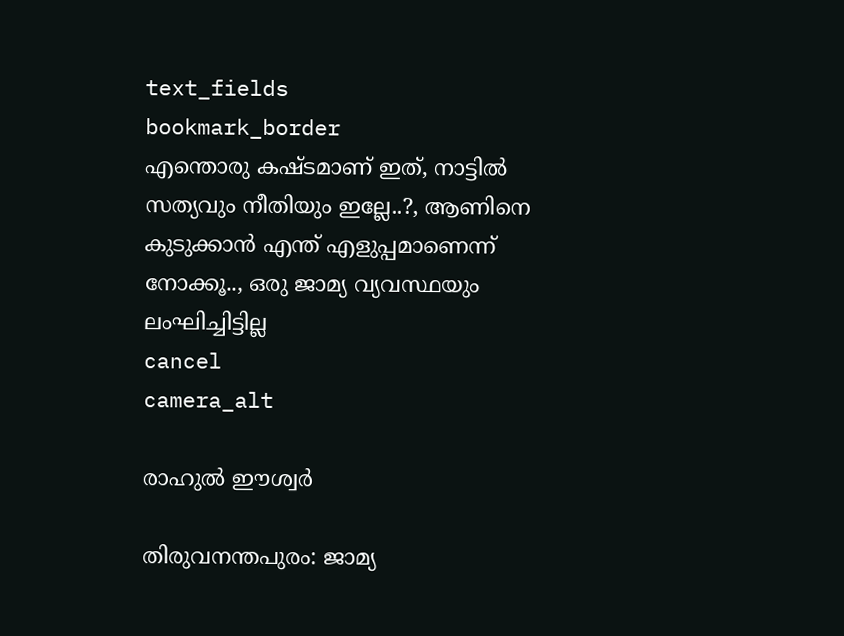text_fields
bookmark_border
എന്തൊരു കഷ്ടമാണ് ഇത്, നാട്ടിൽ സത്യവും നീതിയും ഇല്ലേ..?, ആണിനെ കുടുക്കാൻ എന്ത് എളുപ്പമാണെന്ന് നോക്കൂ.., ഒരു ജാമ്യ വ്യവസ്ഥയും ലംഘിച്ചിട്ടില്ല
cancel
camera_alt

രാഹുൽ ഈശ്വർ

തിരുവനന്തപുരം: ജാമ്യ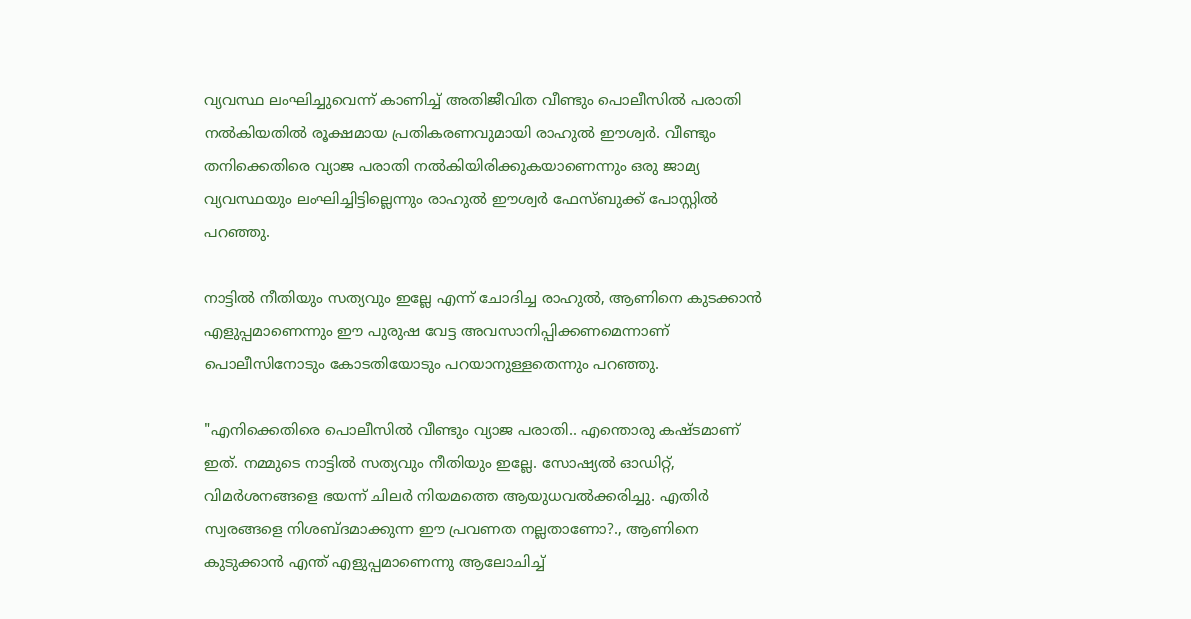വ്യവസ്ഥ ലംഘിച്ചുവെന്ന് കാണിച്ച് അതിജീവിത വീണ്ടും പൊലീസിൽ പരാതി നൽകിയതിൽ രൂക്ഷമായ പ്രതികരണവുമായി രാഹുൽ ഈശ്വർ. വീണ്ടും തനിക്കെതിരെ വ്യാജ പരാതി നൽകിയിരിക്കുകയാണെന്നും ഒരു ജാമ്യ വ്യവസ്ഥയും ലംഘിച്ചിട്ടില്ലെന്നും രാഹുൽ ഈശ്വർ ഫേസ്ബുക്ക് പോസ്റ്റിൽ പറഞ്ഞു.

നാട്ടിൽ നീതിയും സത്യവും ഇല്ലേ എന്ന് ചോദിച്ച രാഹുൽ, ആണിനെ കുടക്കാൻ എളുപ്പമാണെന്നും ഈ പുരുഷ വേട്ട അവസാനിപ്പിക്കണമെന്നാണ് പൊലീസിനോടും കോടതിയോടും പറയാനുള്ളതെന്നും പറഞ്ഞു.

"എനിക്കെതിരെ പൊലീസിൽ വീണ്ടും വ്യാജ പരാതി.. എന്തൊരു കഷ്ടമാണ് ഇത്. നമ്മുടെ നാട്ടിൽ സത്യവും നീതിയും ഇല്ലേ. സോഷ്യൽ ഓഡിറ്റ്, വിമർശനങ്ങളെ ഭയന്ന് ചിലർ നിയമത്തെ ആയുധവൽക്കരിച്ചു. എതിർ സ്വരങ്ങളെ നിശബ്ദമാക്കുന്ന ഈ പ്രവണത നല്ലതാണോ?., ആണിനെ കുടുക്കാൻ എന്ത് എളുപ്പമാണെന്നു ആലോചിച്ച്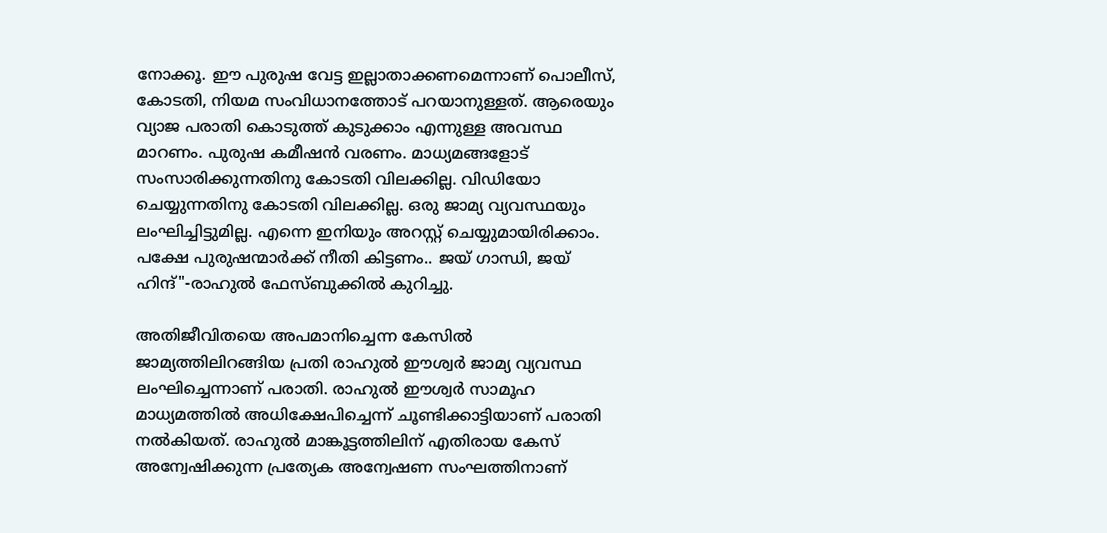നോക്കൂ. ഈ പുരുഷ വേട്ട ഇല്ലാതാക്കണമെന്നാണ് പൊലീസ്, കോടതി, നിയമ സംവിധാനത്തോട് പറയാനുള്ളത്. ആരെയും വ്യാജ പരാതി കൊടുത്ത് കുടുക്കാം എന്നുള്ള അവസ്ഥ മാറണം. പുരുഷ കമീഷൻ വരണം. മാധ്യമങ്ങളോട് സംസാരിക്കുന്നതിനു കോടതി വിലക്കില്ല. വിഡിയോ ചെയ്യുന്നതിനു കോടതി വിലക്കില്ല. ഒരു ജാമ്യ വ്യവസ്ഥയും ലംഘിച്ചിട്ടുമില്ല. എന്നെ ഇനിയും അറസ്റ്റ് ചെയ്യുമായിരിക്കാം. പക്ഷേ പുരുഷന്മാർക്ക് നീതി കിട്ടണം.. ജയ് ഗാന്ധി, ജയ് ഹിന്ദ്"-രാഹുൽ ഫേസ്ബുക്കിൽ കുറിച്ചു.

അതിജീവിതയെ അപമാനിച്ചെന്ന കേസില്‍ ജാമ്യത്തിലിറങ്ങിയ പ്രതി രാഹുല്‍ ഈശ്വര്‍ ജാമ്യ വ്യവസ്ഥ ലംഘിച്ചെന്നാണ് പരാതി. രാഹുൽ ഈശ്വർ സാമൂഹ മാധ്യമത്തിൽ അധിക്ഷേപിച്ചെന്ന് ചൂണ്ടിക്കാട്ടിയാണ് പരാതി നൽകിയത്. രാഹുല്‍ മാങ്കൂട്ടത്തിലിന് എതിരായ കേസ് അന്വേഷിക്കുന്ന പ്രത്യേക അന്വേഷണ സംഘത്തിനാണ്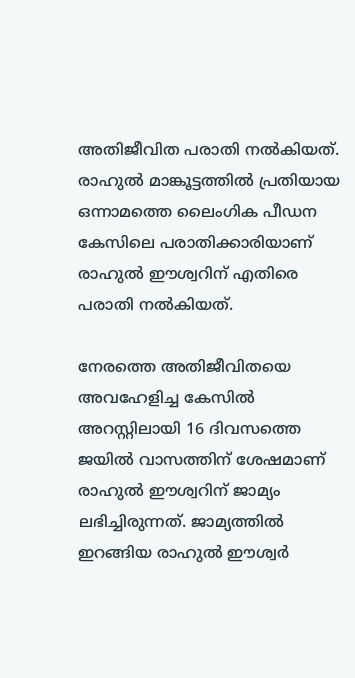അതിജീവിത പരാതി നല്‍കിയത്. രാഹുല്‍ മാങ്കൂട്ടത്തില്‍ പ്രതിയായ ഒന്നാമത്തെ ലൈംഗിക പീഡന കേസിലെ പരാതിക്കാരിയാണ് രാഹുല്‍ ഈശ്വറിന് എതിരെ പരാതി നല്‍കിയത്.

നേരത്തെ അതിജീവിതയെ അവഹേളിച്ച കേസിൽ അറസ്റ്റിലായി 16 ദിവസത്തെ ജയിൽ വാസത്തിന് ശേഷമാണ് രാഹുൽ ഈശ്വറിന് ജാമ്യം ലഭിച്ചിരുന്നത്. ജാമ്യത്തില്‍ ഇറങ്ങിയ രാഹുല്‍ ഈശ്വര്‍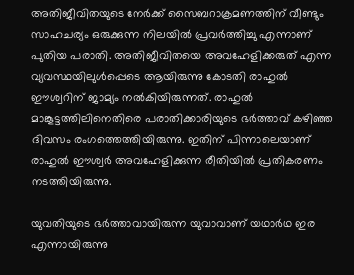അതിജീവിതയുടെ നേർക്ക് സൈബറാക്രമണത്തിന് വീണ്ടും സാഹചര്യം ഒരുക്കുന്ന നിലയില്‍ പ്രവര്‍ത്തിച്ചു എന്നാണ് പുതിയ പരാതി. അതിജീവിതയെ അവഹേളിക്കരുത് എന്ന വ്യവസ്ഥയിലുള്‍പ്പെടെ ആയിരുന്നു കോടതി രാഹുല്‍ ഈശ്വറിന് ജാമ്യം നല്‍കിയിരുന്നത്. രാഹുല്‍ മാങ്കൂട്ടത്തിലിനെതിരെ പരാതിക്കാരിയുടെ ഭര്‍ത്താവ് കഴിഞ്ഞ ദിവസം രംഗത്തെത്തിയിരുന്നു. ഇതിന് പിന്നാലെയാണ് രാഹുല്‍ ഈശ്വര്‍ അവഹേളിക്കുന്ന രീതിയിൽ പ്രതികരണം നടത്തിയിരുന്നു.

യുവതിയുടെ ഭര്‍ത്താവായിരുന്ന യുവാവാണ് യഥാര്‍ഥ ഇര എന്നായിരുന്നു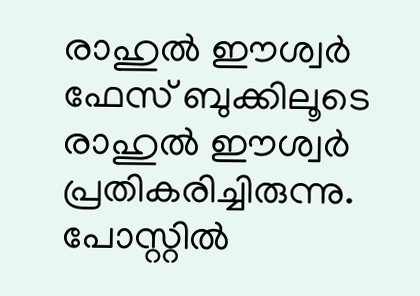രാഹുല്‍ ഈശ്വര്‍ ഫേസ് ബുക്കിലൂടെ രാഹുൽ ഈശ്വർ പ്രതികരിച്ചിരുന്നു. പോസ്റ്റില്‍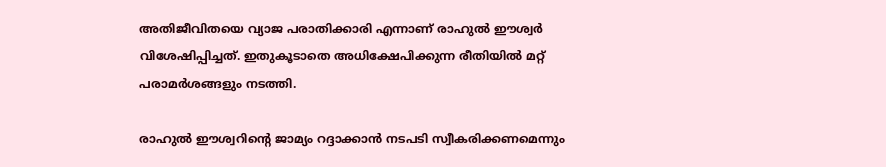അതിജീവിതയെ വ്യാജ പരാതിക്കാരി എന്നാണ് രാഹുൽ ഈശ്വർ വിശേഷിപ്പിച്ചത്. ഇതുകൂടാതെ അധിക്ഷേപിക്കുന്ന രീതിയിൽ മറ്റ് പരാമർശങ്ങളും നടത്തി.

രാഹുൽ ഈശ്വറിന്‍റെ ജാമ്യം റദ്ദാക്കാൻ നടപടി സ്വീകരിക്കണമെന്നും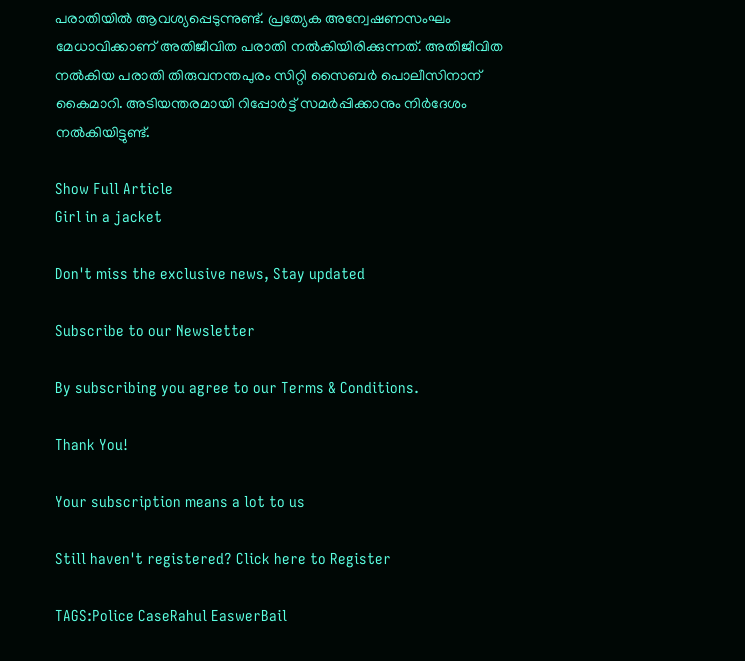പരാതിയിൽ ആവശ്യപ്പെടുന്നുണ്ട്. പ്രത്യേക അന്വേഷണസംഘം മേധാവിക്കാണ് അതിജീവിത പരാതി നൽകിയിരിക്കുന്നത്. അതിജീവിത നൽകിയ പരാതി തിരുവനന്തപുരം സിറ്റി സൈബർ പൊലീസിനാന് കൈമാറി. അടിയന്തരമായി റിപ്പോർട്ട് സമർപ്പിക്കാനും നിർദേശം നൽകിയിട്ടുണ്ട്.

Show Full Article
Girl in a jacket

Don't miss the exclusive news, Stay updated

Subscribe to our Newsletter

By subscribing you agree to our Terms & Conditions.

Thank You!

Your subscription means a lot to us

Still haven't registered? Click here to Register

TAGS:Police CaseRahul EaswerBail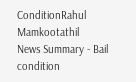ConditionRahul Mamkootathil
News Summary - Bail condition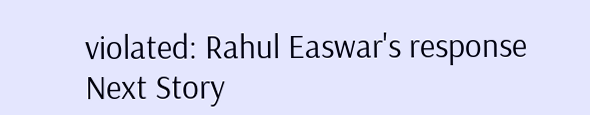violated: Rahul Easwar's response
Next Story